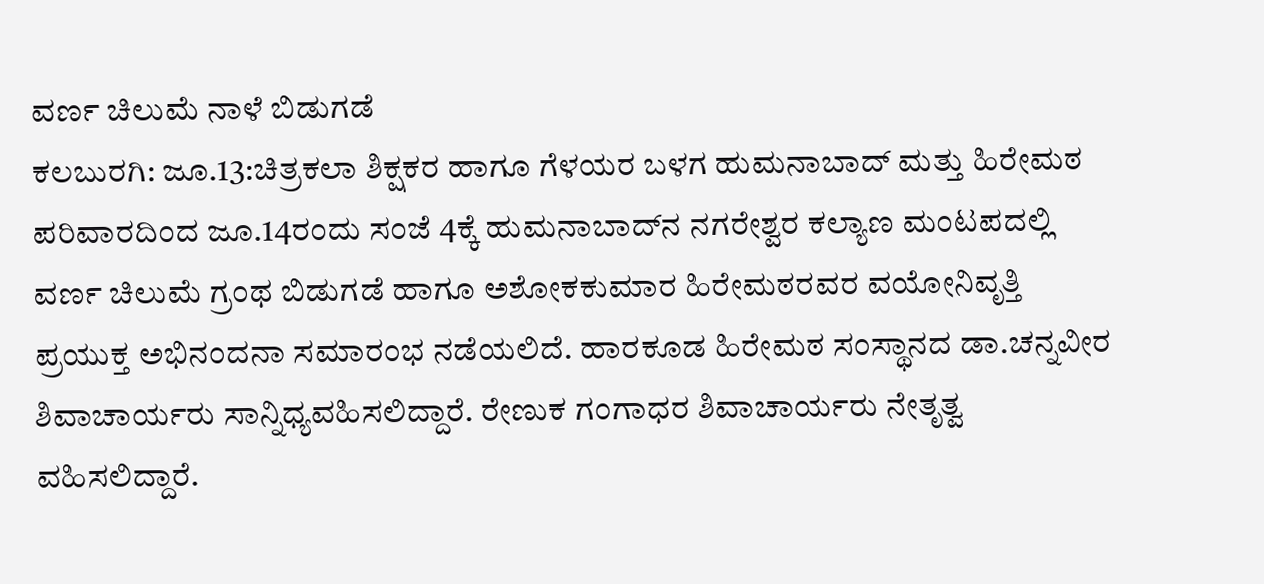ವರ್ಣ ಚಿಲುಮೆ ನಾಳೆ ಬಿಡುಗಡೆ
ಕಲಬುರಗಿ: ಜೂ.13:ಚಿತ್ರಕಲಾ ಶಿಕ್ಷಕರ ಹಾಗೂ ಗೆಳಯರ ಬಳಗ ಹುಮನಾಬಾದ್ ಮತ್ತು ಹಿರೇಮಠ ಪರಿವಾರದಿಂದ ಜೂ.14ರಂದು ಸಂಜೆ 4ಕ್ಕೆ ಹುಮನಾಬಾದ್‍ನ ನಗರೇಶ್ವರ ಕಲ್ಯಾಣ ಮಂಟಪದಲ್ಲಿ ವರ್ಣ ಚಿಲುಮೆ ಗ್ರಂಥ ಬಿಡುಗಡೆ ಹಾಗೂ ಅಶೋಕಕುಮಾರ ಹಿರೇಮಠರವರ ವಯೋನಿವೃತ್ತಿ ಪ್ರಯುಕ್ತ ಅಭಿನಂದನಾ ಸಮಾರಂಭ ನಡೆಯಲಿದೆ. ಹಾರಕೂಡ ಹಿರೇಮಠ ಸಂಸ್ಥಾನದ ಡಾ.ಚನ್ನವೀರ ಶಿವಾಚಾರ್ಯರು ಸಾನ್ನಿಧ್ಯವಹಿಸಲಿದ್ದಾರೆ. ರೇಣುಕ ಗಂಗಾಧರ ಶಿವಾಚಾರ್ಯರು ನೇತೃತ್ವ ವಹಿಸಲಿದ್ದಾರೆ.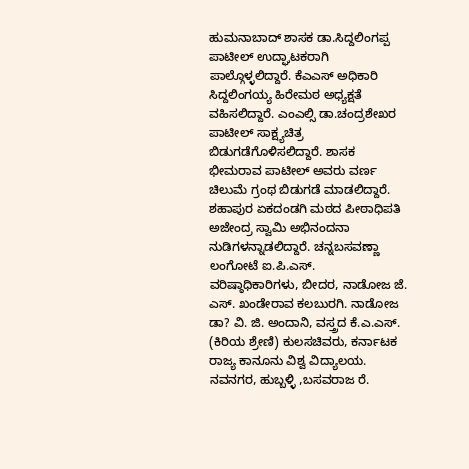ಹುಮನಾಬಾದ್ ಶಾಸಕ ಡಾ.ಸಿದ್ದಲಿಂಗಪ್ಪ ಪಾಟೀಲ್ ಉದ್ಘಾಟಕರಾಗಿ ಪಾಲ್ಗೊಳ್ಳಲಿದ್ದಾರೆ. ಕೆಎಎಸ್ ಅಧಿಕಾರಿ ಸಿದ್ದಲಿಂಗಯ್ಯ ಹಿರೇಮಠ ಅಧ್ಯಕ್ಷತೆ ವಹಿಸಲಿದ್ದಾರೆ. ಎಂಎಲ್ಸಿ ಡಾ.ಚಂದ್ರಶೇಖರ ಪಾಟೀಲ್ ಸಾಕ್ಷ್ಯಚಿತ್ರ ಬಿಡುಗಡೆಗೊಳಿಸಲಿದ್ದಾರೆ. ಶಾಸಕ ಭೀಮರಾವ ಪಾಟೀಲ್ ಅವರು ವರ್ಣ ಚಿಲುಮೆ ಗ್ರಂಥ ಬಿಡುಗಡೆ ಮಾಡಲಿದ್ದಾರೆ. ಶಹಾಪುರ ಏಕದಂಡಗಿ ಮಠದ ಪೀಠಾಧಿಪತಿ ಅಜೇಂದ್ರ ಸ್ವಾಮಿ ಅಭಿನಂದನಾ ನುಡಿಗಳನ್ನಾಡಲಿದ್ದಾರೆ. ಚನ್ನಬಸವಣ್ಣಾ ಲಂಗೋಟೆ ಐ.ಪಿ.ಎಸ್. ವರಿಷ್ಠಾಧಿಕಾರಿಗಳು, ಬೀದರ, ನಾಡೋಜ ಜೆ. ಎಸ್. ಖಂಡೇರಾವ ಕಲಬುರಗಿ. ನಾಡೋಜ ಡಾ? ವಿ. ಜಿ. ಅಂದಾನಿ, ವಸ್ತ್ರದ ಕೆ.ಎ.ಎಸ್. (ಕಿರಿಯ ಶ್ರೇಣಿ) ಕುಲಸಚಿವರು, ಕರ್ನಾಟಕ ರಾಜ್ಯ ಕಾನೂನು ವಿಶ್ವ ವಿದ್ಯಾಲಯ. ನವನಗರ, ಹುಬ್ಬಳ್ಳಿ ,ಬಸವರಾಜ ರೆ.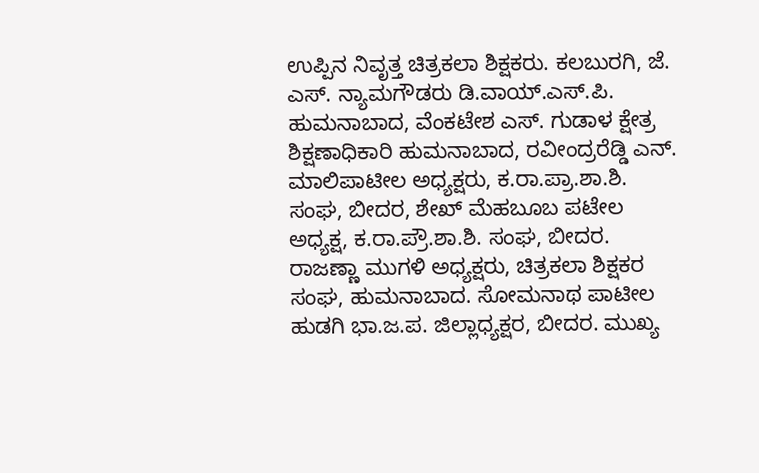ಉಪ್ಪಿನ ನಿವೃತ್ತ ಚಿತ್ರಕಲಾ ಶಿಕ್ಷಕರು. ಕಲಬುರಗಿ, ಜೆ. ಎಸ್. ನ್ಯಾಮಗೌಡರು ಡಿ.ವಾಯ್.ಎಸ್.ಪಿ. ಹುಮನಾಬಾದ, ವೆಂಕಟೇಶ ಎಸ್. ಗುಡಾಳ ಕ್ಷೇತ್ರ ಶಿಕ್ಷಣಾಧಿಕಾರಿ ಹುಮನಾಬಾದ, ರವೀಂದ್ರರೆಡ್ಡಿ ಎನ್. ಮಾಲಿಪಾಟೀಲ ಅಧ್ಯಕ್ಷರು, ಕ.ರಾ.ಪ್ರಾ.ಶಾ.ಶಿ. ಸಂಘ, ಬೀದರ, ಶೇಖ್ ಮೆಹಬೂಬ ಪಟೇಲ ಅಧ್ಯಕ್ಷ, ಕ.ರಾ.ಪ್ರೌ.ಶಾ.ಶಿ. ಸಂಘ, ಬೀದರ.
ರಾಜಣ್ಣಾ ಮುಗಳಿ ಅಧ್ಯಕ್ಷರು, ಚಿತ್ರಕಲಾ ಶಿಕ್ಷಕರ ಸಂಘ, ಹುಮನಾಬಾದ. ಸೋಮನಾಥ ಪಾಟೀಲ ಹುಡಗಿ ಭಾ.ಜ.ಪ. ಜಿಲ್ಲಾಧ್ಯಕ್ಷರ, ಬೀದರ. ಮುಖ್ಯ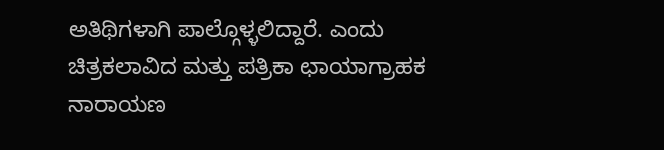ಅತಿಥಿಗಳಾಗಿ ಪಾಲ್ಗೊಳ್ಳಲಿದ್ದಾರೆ. ಎಂದು ಚಿತ್ರಕಲಾವಿದ ಮತ್ತು ಪತ್ರಿಕಾ ಛಾಯಾಗ್ರಾಹಕ ನಾರಾಯಣ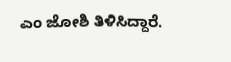ಎಂ ಜೋಶಿ ತಿಳಿಸಿದ್ದಾರೆ.